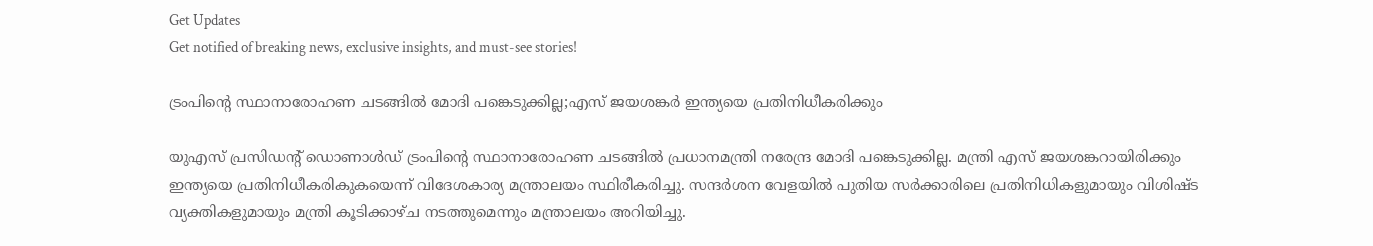Get Updates
Get notified of breaking news, exclusive insights, and must-see stories!

ട്രംപിന്റെ സ്ഥാനാരോഹണ ചടങ്ങിൽ മോദി പങ്കെടുക്കില്ല;എസ് ജയശങ്കർ ഇന്ത്യയെ പ്രതിനിധീകരിക്കും

യുഎസ് പ്രസിഡന്റ് ഡൊണാൾഡ് ട്രംപിന്റെ സ്ഥാനാരോഹണ ചടങ്ങിൽ പ്രധാനമന്ത്രി നരേന്ദ്ര മോദി പങ്കെടുക്കില്ല. മന്ത്രി എസ് ജയശങ്കറായിരിക്കും ഇന്ത്യയെ പ്രതിനിധീകരികുകയെന്ന് വിദേശകാര്യ മന്ത്രാലയം സ്ഥിരീകരിച്ചു. സന്ദർശന വേളയിൽ പുതിയ സർക്കാരിലെ പ്രതിനിധികളുമായും വിശിഷ്ട വ്യക്തികളുമായും മന്ത്രി കൂടിക്കാഴ്ച നടത്തുമെന്നും മന്ത്രാലയം അറിയിച്ചു.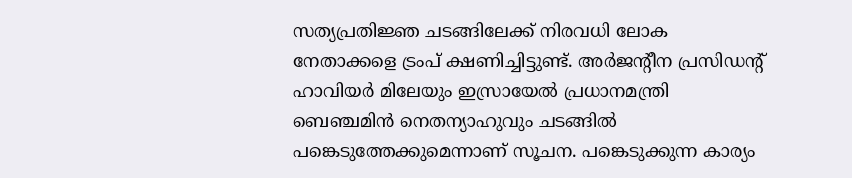സത്യപ്രതിജ്ഞ ചടങ്ങിലേക്ക് നിരവധി ലോക നേതാക്കളെ ട്രംപ് ക്ഷണിച്ചിട്ടുണ്ട്. അർജൻ്റീന പ്രസിഡൻ്റ് ഹാവിയർ മിലേയും ഇസ്രായേൽ പ്രധാനമന്ത്രി ബെഞ്ചമിൻ നെതന്യാഹുവും ചടങ്ങിൽ പങ്കെടുത്തേക്കുമെന്നാണ് സൂചന. പങ്കെടുക്കുന്ന കാര്യം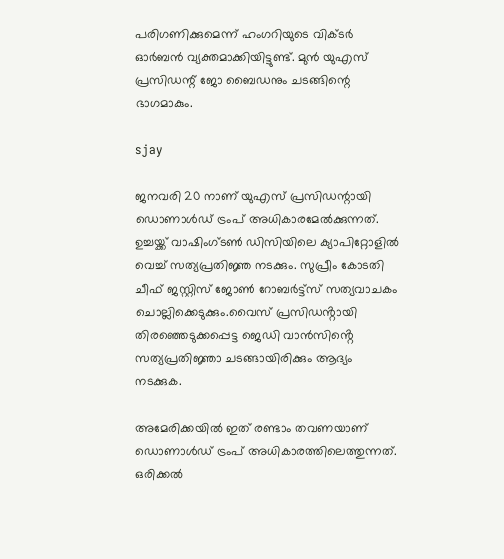പരിഗണിക്കുമെന്ന് ഹംഗറിയുടെ വിക്ടർ ഓർബൻ വ്യക്തമാക്കിയിട്ടുണ്ട്. മുൻ യുഎസ് പ്രസിഡന്റ് ജോ ബൈഡനും ചടങ്ങിന്റെ ഭാഗമാകും.

sjay

ജനവരി 20 നാണ് യുഎസ് പ്രസിഡന്റായി ഡൊണാൾഡ് ട്രംപ് അധികാരമേൽക്കുന്നത്. ഉച്ചയ്ക്ക് വാഷിംഗ്ടൺ ഡിസിയിലെ ക്യാപിറ്റോളിൽ വെച്ച് സത്യപ്രതിജ്ഞ നടക്കും. സുപ്രീം കോടതി ചീഫ് ജസ്റ്റിസ് ജോൺ റോബർട്ട്സ് സത്യവാചകം ചൊല്ലിക്കെടുക്കും.വൈസ് പ്രസിഡൻ്റായി തിരഞ്ഞെടുക്കപ്പെട്ട ജെഡി വാൻസിൻ്റെ സത്യപ്രതിജ്ഞാ ചടങ്ങായിരിക്കും ആദ്യം നടക്കുക.

അമേരിക്കയിൽ ഇത് രണ്ടാം തവണയാണ് ഡൊണാൾഡ് ട്രംപ് അധികാരത്തിലെത്തുന്നത്. ഒരിക്കൽ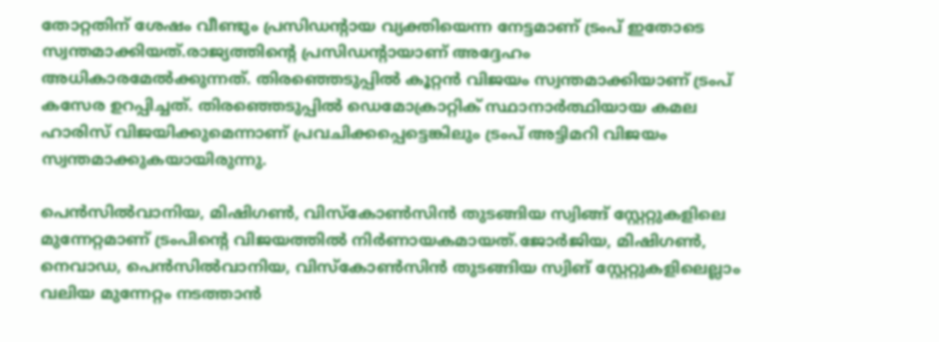തോറ്റതിന് ശേഷം വീണ്ടും പ്രസിഡന്റായ വ്യക്തിയെന്ന നേട്ടമാണ് ട്രംപ് ഇതോടെ സ്വന്തമാക്കിയത്.രാജ്യത്തിന്റെ പ്രസിഡന്റായാണ് അദ്ദേഹം അധികാരമേൽക്കുന്നത്. തിരഞ്ഞെടുപ്പിൽ കൂറ്റൻ വിജയം സ്വന്തമാക്കിയാണ് ട്രംപ് കസേര ഉറപ്പിച്ചത്. തിരഞ്ഞെടുപ്പിൽ ഡെമോക്രാറ്റിക് സ്ഥാനാര്‍ത്ഥിയായ കമല ഹാരിസ് വിജയിക്കുമെന്നാണ് പ്രവചിക്കപ്പെട്ടെങ്കിലും ട്രംപ് അട്ടിമറി വിജയം സ്വന്തമാക്കുകയായിരുന്നു.

പെൻസിൽവാനിയ, മിഷിഗൺ, വിസ്കോൺസിൻ തുടങ്ങിയ സ്വിങ്ങ് സ്റ്റേറ്റുകളിലെ മുന്നേറ്റമാണ് ട്രംപിന്റെ വിജയത്തിൽ നിർണായകമായത്.ജോർജിയ, മിഷിഗൺ, നെവാഡ, പെൻസിൽവാനിയ, വിസ്കോൺസിൻ തുടങ്ങിയ സ്വിങ് സ്റ്റേറ്റുകളിലെല്ലാം വലിയ മുന്നേറ്റം നടത്താൻ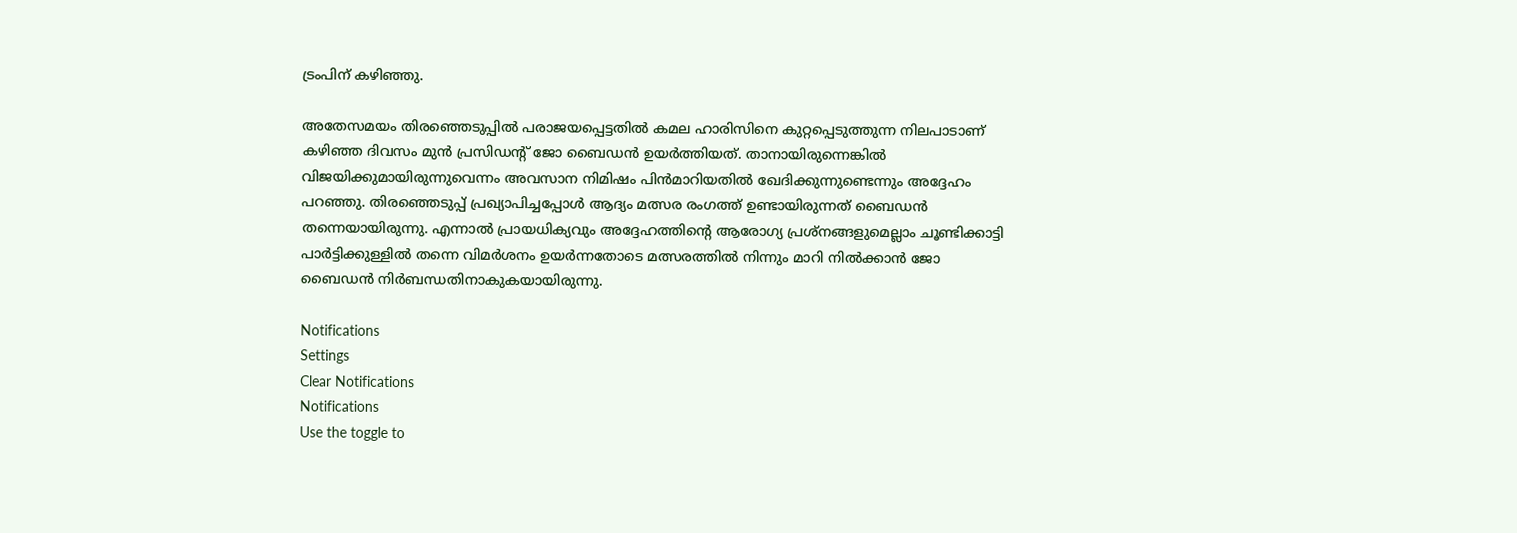ട്രംപിന് കഴിഞ്ഞു.

അതേസമയം തിരഞ്ഞെടുപ്പിൽ പരാജയപ്പെട്ടതിൽ കമല ഹാരിസിനെ കുറ്റപ്പെടുത്തുന്ന നിലപാടാണ് കഴിഞ്ഞ ദിവസം മുൻ പ്രസിഡന്റ് ജോ ബൈഡൻ ഉയർത്തിയത്. താനായിരുന്നെങ്കിൽ വിജയിക്കുമായിരുന്നുവെന്നം അവസാന നിമിഷം പിൻമാറിയതിൽ ഖേദിക്കുന്നുണ്ടെന്നും അദ്ദേഹം പറഞ്ഞു. തിരഞ്ഞെടുപ്പ് പ്രഖ്യാപിച്ചപ്പോൾ ആദ്യം മത്സര രംഗത്ത് ഉണ്ടായിരുന്നത് ബൈഡൻ തന്നെയായിരുന്നു. എന്നാൽ പ്രായധിക്യവും അദ്ദേഹത്തിന്റെ ആരോഗ്യ പ്രശ്നങ്ങളുമെല്ലാം ചൂണ്ടിക്കാട്ടി പാർട്ടിക്കുള്ളിൽ തന്നെ വിമർശനം ഉയർന്നതോടെ മത്സരത്തിൽ നിന്നും മാറി നിൽക്കാൻ ജോ ബൈഡൻ നിർബന്ധതിനാകുകയായിരുന്നു.

Notifications
Settings
Clear Notifications
Notifications
Use the toggle to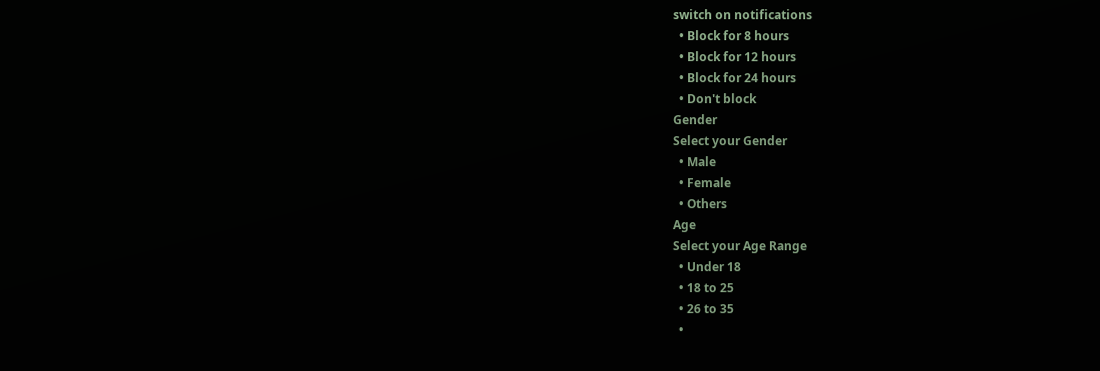switch on notifications
  • Block for 8 hours
  • Block for 12 hours
  • Block for 24 hours
  • Don't block
Gender
Select your Gender
  • Male
  • Female
  • Others
Age
Select your Age Range
  • Under 18
  • 18 to 25
  • 26 to 35
  •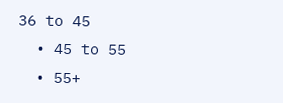36 to 45
  • 45 to 55
  • 55+